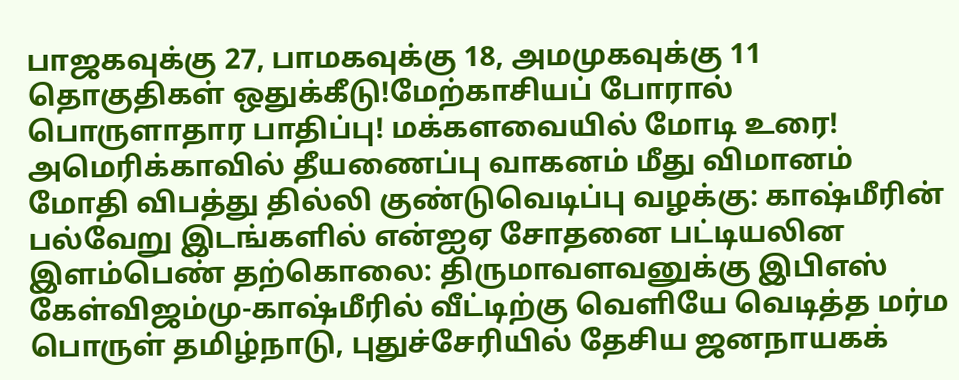பாஜகவுக்கு 27, பாமகவுக்கு 18, அமமுகவுக்கு 11 தொகுதிகள் ஒதுக்கீடு!மேற்காசியப் போரால் பொருளாதார பாதிப்பு! மக்களவையில் மோடி உரை! அமெரிக்காவில் தீயணைப்பு வாகனம் மீது விமானம் மோதி விபத்து தில்லி குண்டுவெடிப்பு வழக்கு: காஷ்மீரின் பல்வேறு இடங்களில் என்ஐஏ சோதனை பட்டியலின இளம்பெண் தற்கொலை: திருமாவளவனுக்கு இபிஎஸ் கேள்விஜம்மு-காஷ்மீரில் வீட்டிற்கு வெளியே வெடித்த மர்ம பொருள் தமிழ்நாடு, புதுச்சேரியில் தேசிய ஜனநாயகக்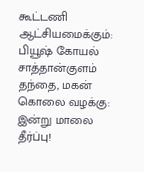கூட்டணி ஆட்சியமைக்கும்: பியூஷ் கோயல் சாத்தான்குளம் தந்தை, மகன் கொலை வழக்கு: இன்று மாலை தீர்ப்பு!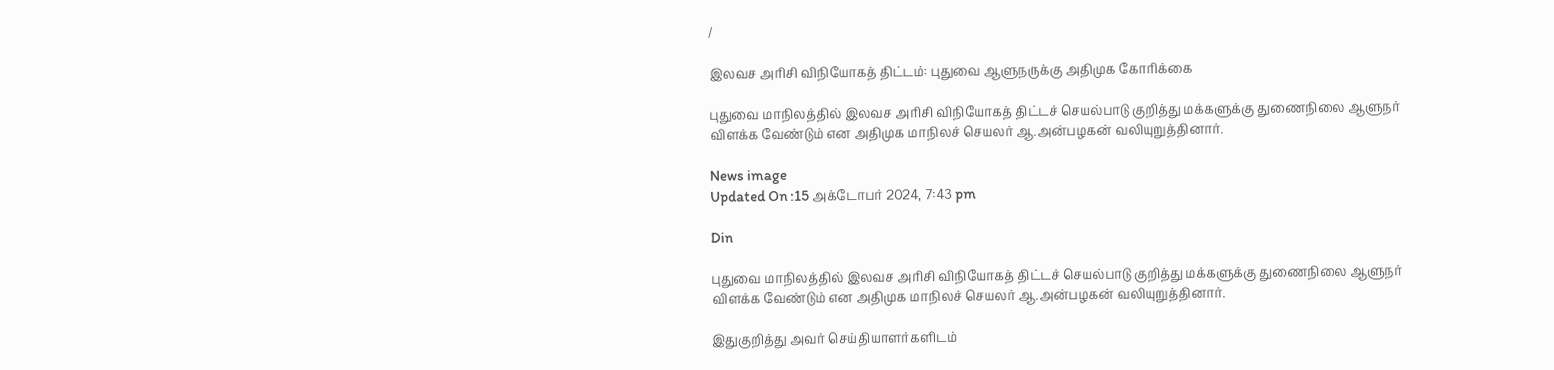/

இலவச அரிசி விநியோகத் திட்டம்: புதுவை ஆளுநருக்கு அதிமுக கோரிக்கை

புதுவை மாநிலத்தில் இலவச அரிசி விநியோகத் திட்டச் செயல்பாடு குறித்து மக்களுக்கு துணைநிலை ஆளுநர் விளக்க வேண்டும் என அதிமுக மாநிலச் செயலர் ஆ.அன்பழகன் வலியுறுத்தினார்.

News image
Updated On :15 அக்டோபர் 2024, 7:43 pm

Din

புதுவை மாநிலத்தில் இலவச அரிசி விநியோகத் திட்டச் செயல்பாடு குறித்து மக்களுக்கு துணைநிலை ஆளுநர் விளக்க வேண்டும் என அதிமுக மாநிலச் செயலர் ஆ.அன்பழகன் வலியுறுத்தினார்.

இதுகுறித்து அவர் செய்தியாளர்களிடம்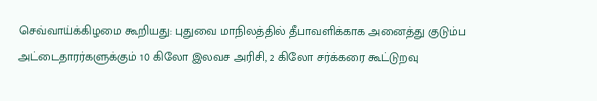செவ்வாய்க்கிழமை கூறியது: புதுவை மாநிலத்தில் தீபாவளிக்காக அனைத்து குடும்ப அட்டைதாரர்களுக்கும் 10 கிலோ இலவச அரிசி, 2 கிலோ சர்க்கரை கூட்டுறவு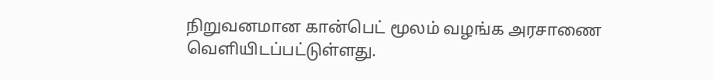நிறுவனமான கான்பெட் மூலம் வழங்க அரசாணை வெளியிடப்பட்டுள்ளது.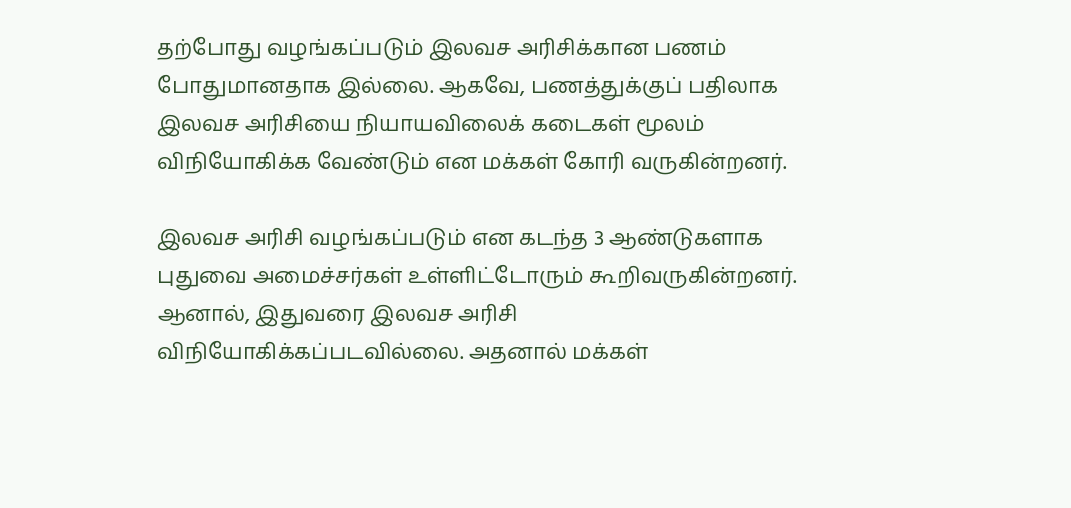தற்போது வழங்கப்படும் இலவச அரிசிக்கான பணம் போதுமானதாக இல்லை. ஆகவே, பணத்துக்குப் பதிலாக இலவச அரிசியை நியாயவிலைக் கடைகள் மூலம் விநியோகிக்க வேண்டும் என மக்கள் கோரி வருகின்றனர்.

இலவச அரிசி வழங்கப்படும் என கடந்த 3 ஆண்டுகளாக புதுவை அமைச்சர்கள் உள்ளிட்டோரும் கூறிவருகின்றனர். ஆனால், இதுவரை இலவச அரிசி விநியோகிக்கப்படவில்லை. அதனால் மக்கள்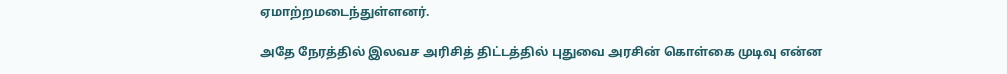ஏமாற்றமடைந்துள்ளனர்.

அதே நேரத்தில் இலவச அரிசித் திட்டத்தில் புதுவை அரசின் கொள்கை முடிவு என்ன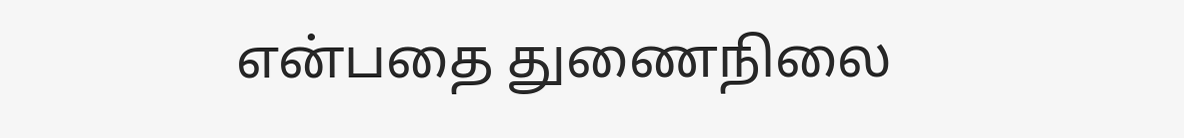என்பதை துணைநிலை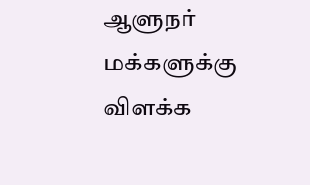ஆளுநர் மக்களுக்கு விளக்க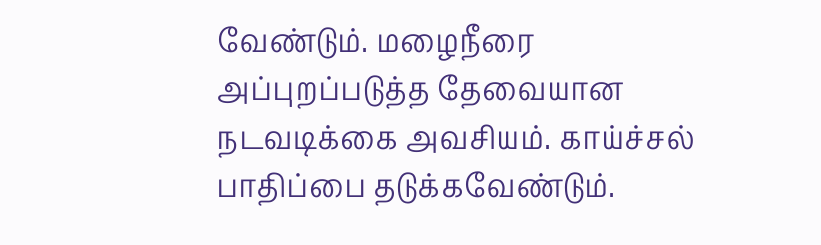வேண்டும். மழைநீரை அப்புறப்படுத்த தேவையான நடவடிக்கை அவசியம். காய்ச்சல் பாதிப்பை தடுக்கவேண்டும்.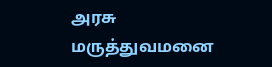அரசு மருத்துவமனை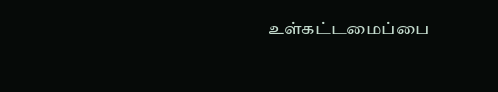உள்கட்டமைப்பை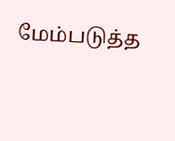மேம்படுத்த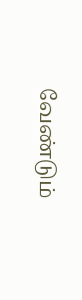வேண்டும்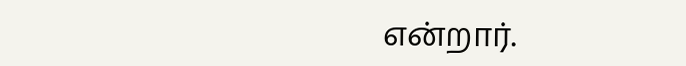என்றார்.